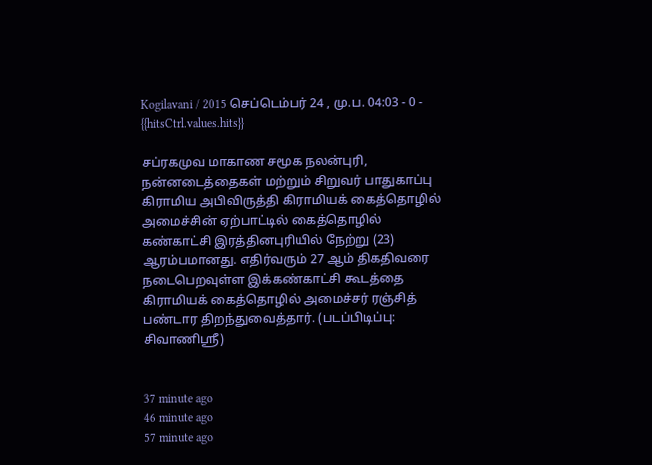Kogilavani / 2015 செப்டெம்பர் 24 , மு.ப. 04:03 - 0 - {{hitsCtrl.values.hits}}

சப்ரகமுவ மாகாண சமூக நலன்புரி, நன்னடைத்தைகள் மற்றும் சிறுவர் பாதுகாப்பு கிராமிய அபிவிருத்தி கிராமியக் கைத்தொழில் அமைச்சின் ஏற்பாட்டில் கைத்தொழில் கண்காட்சி இரத்தினபுரியில் நேற்று (23) ஆரம்பமானது. எதிர்வரும் 27 ஆம் திகதிவரை நடைபெறவுள்ள இக்கண்காட்சி கூடத்தை கிராமியக் கைத்தொழில் அமைச்சர் ரஞ்சித் பண்டார திறந்துவைத்தார். (படப்பிடிப்பு: சிவாணிஸ்ரீ)


37 minute ago
46 minute ago
57 minute ago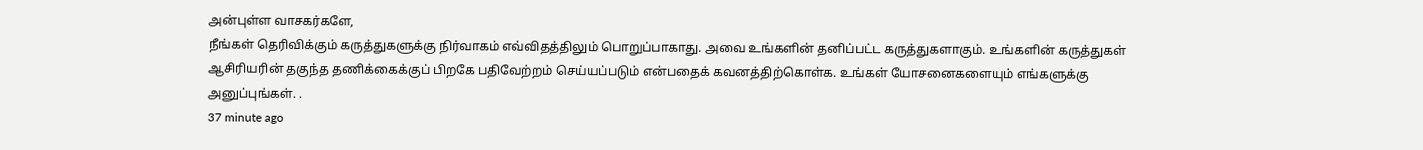அன்புள்ள வாசகர்களே,
நீங்கள் தெரிவிக்கும் கருத்துகளுக்கு நிர்வாகம் எவ்விதத்திலும் பொறுப்பாகாது. அவை உங்களின் தனிப்பட்ட கருத்துகளாகும். உங்களின் கருத்துகள் ஆசிரியரின் தகுந்த தணிக்கைக்குப் பிறகே பதிவேற்றம் செய்யப்படும் என்பதைக் கவனத்திற்கொள்க. உங்கள் யோசனைகளையும் எங்களுக்கு அனுப்புங்கள். .
37 minute ago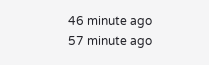46 minute ago
57 minute ago